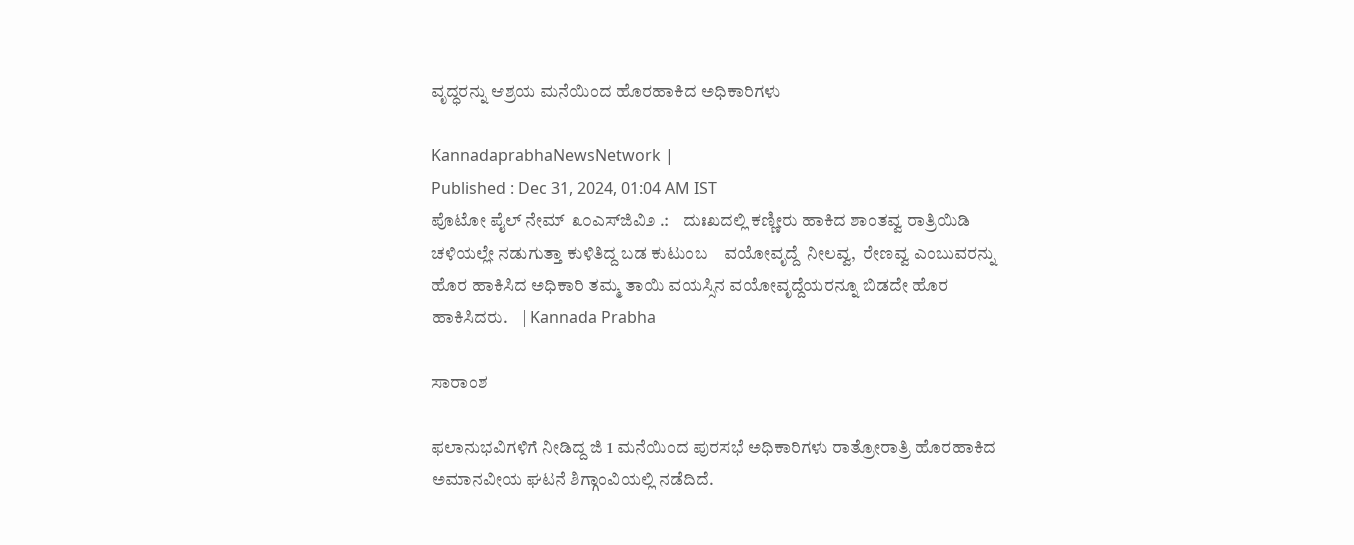ವೃದ್ಧರನ್ನು ಆಶ್ರಯ ಮನೆಯಿಂದ ಹೊರಹಾಕಿದ ಅಧಿಕಾರಿಗಳು

KannadaprabhaNewsNetwork |
Published : Dec 31, 2024, 01:04 AM IST
ಪೊಟೋ ಪೈಲ್ ನೇಮ್  ೩೦ಎಸ್‌ಜಿವಿ೨ .:    ದುಃಖದಲ್ಲಿ ಕಣ್ಣೀರು ಹಾಕಿದ ಶಾಂತವ್ವ ರಾತ್ರಿಯಿಡಿ ಚಳಿಯಲ್ಲೇ ನಡುಗುತ್ತಾ ಕುಳಿತಿದ್ದ ಬಡ ಕುಟುಂಬ    ವಯೋವೃದ್ದೆ  ನೀಲವ್ವ,  ರೇಣವ್ವ ಎಂಬುವರನ್ನು ಹೊರ ಹಾಕಿಸಿದ ಅಧಿಕಾರಿ ತಮ್ಮ ತಾಯಿ ವಯಸ್ಸಿನ ವಯೋವೃದ್ದೆಯರನ್ನೂ ಬಿಡದೇ ಹೊರ ಹಾಕಿಸಿದರು.    | Kannada Prabha

ಸಾರಾಂಶ

ಫಲಾನುಭವಿಗಳಿಗೆ ನೀಡಿದ್ದ ಜಿ 1 ಮನೆಯಿಂದ ಪುರಸಭೆ ಅಧಿಕಾರಿಗಳು ರಾತ್ರೋರಾತ್ರಿ ಹೊರಹಾಕಿದ ಅಮಾನವೀಯ ಘಟನೆ ಶಿಗ್ಗಾಂವಿಯಲ್ಲಿ ನಡೆದಿದೆ.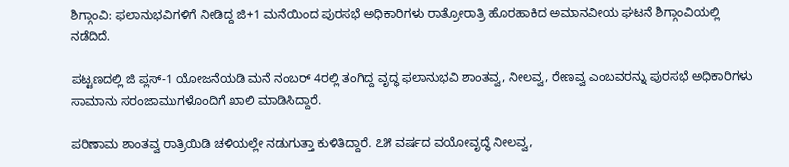ಶಿಗ್ಗಾಂವಿ: ಫಲಾನುಭವಿಗಳಿಗೆ ನೀಡಿದ್ದ ಜಿ+1 ಮನೆಯಿಂದ ಪುರಸಭೆ ಅಧಿಕಾರಿಗಳು ರಾತ್ರೋರಾತ್ರಿ ಹೊರಹಾಕಿದ ಅಮಾನವೀಯ ಘಟನೆ ಶಿಗ್ಗಾಂವಿಯಲ್ಲಿ ನಡೆದಿದೆ.

ಪಟ್ಟಣದಲ್ಲಿ ಜಿ ಪ್ಲಸ್‌-1 ಯೋಜನೆಯಡಿ ಮನೆ ನಂಬರ್‌ 4ರಲ್ಲಿ ತಂಗಿದ್ದ ವೃದ್ಧ ಫಲಾನುಭವಿ ಶಾಂತವ್ವ, ನೀಲವ್ವ, ರೇಣವ್ವ ಎಂಬವರನ್ನು ಪುರಸಭೆ ಅಧಿಕಾರಿಗಳು ಸಾಮಾನು ಸರಂಜಾಮುಗಳೊಂದಿಗೆ ಖಾಲಿ ಮಾಡಿಸಿದ್ದಾರೆ.

ಪರಿಣಾಮ ಶಾಂತವ್ವ ರಾತ್ರಿಯಿಡಿ ಚಳಿಯಲ್ಲೇ ನಡುಗುತ್ತಾ ಕುಳಿತಿದ್ದಾರೆ. ೭೫ ವರ್ಷದ ವಯೋವೃದ್ಧೆ ನೀಲವ್ವ,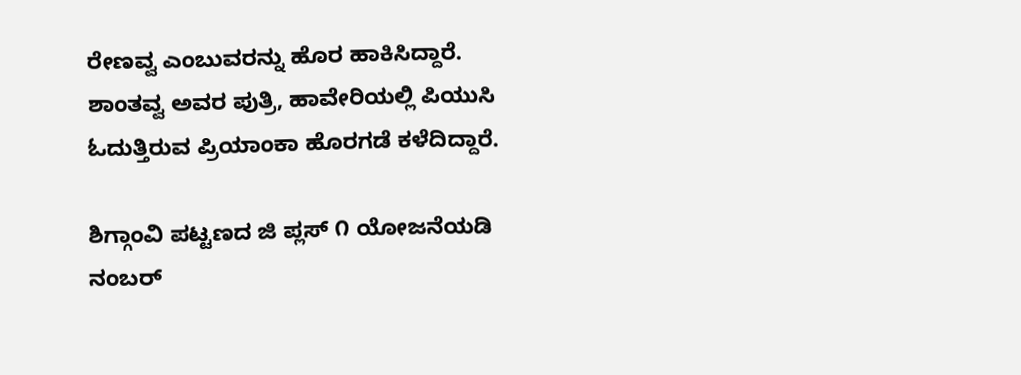ರೇಣವ್ವ ಎಂಬುವರನ್ನು ಹೊರ ಹಾಕಿಸಿದ್ದಾರೆ. ಶಾಂತವ್ವ ಅವರ ಪುತ್ರಿ, ಹಾವೇರಿಯಲ್ಲಿ ಪಿಯುಸಿ ಓದುತ್ತಿರುವ ಪ್ರಿಯಾಂಕಾ ಹೊರಗಡೆ ಕಳೆದಿದ್ದಾರೆ.

ಶಿಗ್ಗಾಂವಿ ಪಟ್ಟಣದ ಜಿ ಪ್ಲಸ್ ೧ ಯೋಜನೆಯಡಿ ನಂಬರ್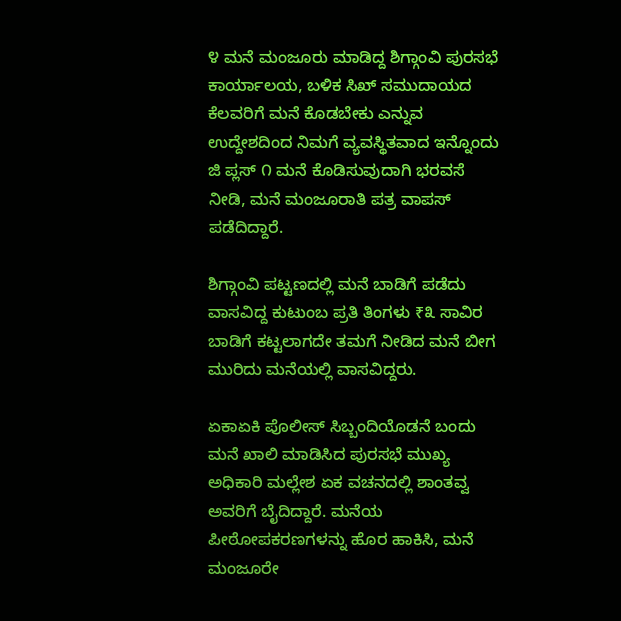೪ ಮನೆ ಮಂಜೂರು ಮಾಡಿದ್ದ ಶಿಗ್ಗಾಂವಿ ಪುರಸಭೆ ಕಾರ್ಯಾಲಯ, ಬಳಿಕ ಸಿಖ್ ಸಮುದಾಯದ ಕೆಲವರಿಗೆ ಮನೆ ಕೊಡಬೇಕು ಎನ್ನುವ ಉದ್ದೇಶದಿಂದ ನಿಮಗೆ ವ್ಯವಸ್ಥಿತವಾದ ಇನ್ನೊಂದು ಜಿ ಪ್ಲಸ್ ೧ ಮನೆ ಕೊಡಿಸುವುದಾಗಿ ಭರವಸೆ ನೀಡಿ, ಮನೆ ಮಂಜೂರಾತಿ ಪತ್ರ ವಾಪಸ್ ಪಡೆದಿದ್ದಾರೆ.

ಶಿಗ್ಗಾಂವಿ ಪಟ್ಟಣದಲ್ಲಿ ಮನೆ ಬಾಡಿಗೆ ಪಡೆದು ವಾಸವಿದ್ದ ಕುಟುಂಬ ಪ್ರತಿ ತಿಂಗಳು ₹೩ ಸಾವಿರ ಬಾಡಿಗೆ ಕಟ್ಟಲಾಗದೇ ತಮಗೆ ನೀಡಿದ ಮನೆ ಬೀಗ ಮುರಿದು ಮನೆಯಲ್ಲಿ ವಾಸವಿದ್ದರು.

ಏಕಾಏಕಿ ಪೊಲೀಸ್ ಸಿಬ್ಬಂದಿಯೊಡನೆ ಬಂದು ಮನೆ ಖಾಲಿ ಮಾಡಿಸಿದ ಪುರಸಭೆ ಮುಖ್ಯ ಅಧಿಕಾರಿ ಮಲ್ಲೇಶ ಏಕ ವಚನದಲ್ಲಿ ಶಾಂತವ್ವ ಅವರಿಗೆ ಬೈದಿದ್ದಾರೆ. ಮನೆಯ ಪೀಠೋಪಕರಣಗಳನ್ನು ಹೊರ ಹಾಕಿಸಿ, ಮನೆ ಮಂಜೂರೇ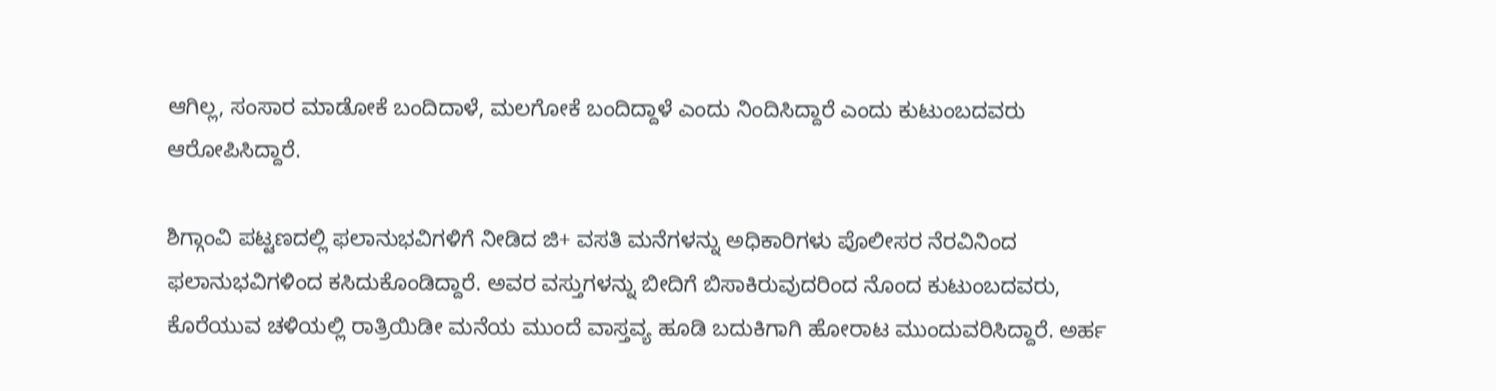ಆಗಿಲ್ಲ, ಸಂಸಾರ ಮಾಡೋಕೆ ಬಂದಿದಾಳೆ, ಮಲಗೋಕೆ ಬಂದಿದ್ದಾಳೆ ಎಂದು ನಿಂದಿಸಿದ್ದಾರೆ ಎಂದು ಕುಟುಂಬದವರು ಆರೋಪಿಸಿದ್ದಾರೆ.

ಶಿಗ್ಗಾಂವಿ ಪಟ್ಟಣದಲ್ಲಿ ಫಲಾನುಭವಿಗಳಿಗೆ ನೀಡಿದ ಜಿ+ ವಸತಿ ಮನೆಗಳನ್ನು ಅಧಿಕಾರಿಗಳು ಪೊಲೀಸರ ನೆರವಿನಿಂದ ಫಲಾನುಭವಿಗಳಿಂದ ಕಸಿದುಕೊಂಡಿದ್ದಾರೆ. ಅವರ ವಸ್ತುಗಳನ್ನು ಬೀದಿಗೆ ಬಿಸಾಕಿರುವುದರಿಂದ ನೊಂದ ಕುಟುಂಬದವರು, ಕೊರೆಯುವ ಚಳಿಯಲ್ಲಿ ರಾತ್ರಿಯಿಡೀ ಮನೆಯ ಮುಂದೆ ವಾಸ್ತವ್ಯ ಹೂಡಿ ಬದುಕಿಗಾಗಿ ಹೋರಾಟ ಮುಂದುವರಿಸಿದ್ದಾರೆ. ಅರ್ಹ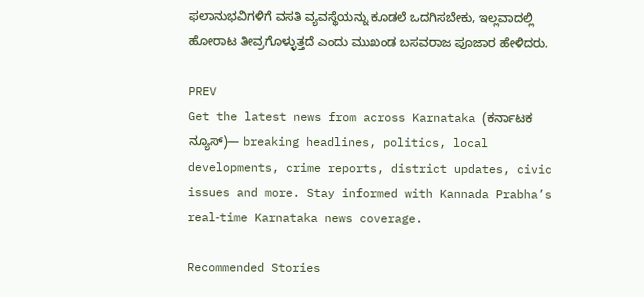ಫಲಾನುಭವಿಗಳಿಗೆ ವಸತಿ ವ್ಯವಸ್ಥೆಯನ್ನು ಕೂಡಲೆ ಒದಗಿಸಬೇಕು, ಇಲ್ಲವಾದಲ್ಲಿ ಹೋರಾಟ ತೀವ್ರಗೊಳ್ಳುತ್ತದೆ ಎಂದು ಮುಖಂಡ ಬಸವರಾಜ ಪೂಜಾರ ಹೇಳಿದರು.

PREV
Get the latest news from across Karnataka (ಕರ್ನಾಟಕ ನ್ಯೂಸ್)— breaking headlines, politics, local developments, crime reports, district updates, civic issues and more. Stay informed with Kannada Prabha’s real‑time Karnataka news coverage.

Recommended Stories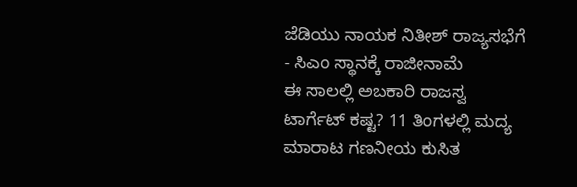ಜೆಡಿಯು ನಾಯಕ ನಿತೀಶ್‌ ರಾಜ್ಯಸಭೆಗೆ - ಸಿಎಂ ಸ್ಥಾನಕ್ಕೆ ರಾಜೀನಾಮೆ
ಈ ಸಾಲಲ್ಲಿ ಅಬಕಾರಿ ರಾಜಸ್ವ ಟಾರ್ಗೆಟ್‌ ಕಷ್ಟ? 11 ತಿಂಗಳಲ್ಲಿ ಮದ್ಯ ಮಾರಾಟ ಗಣನೀಯ ಕುಸಿತ